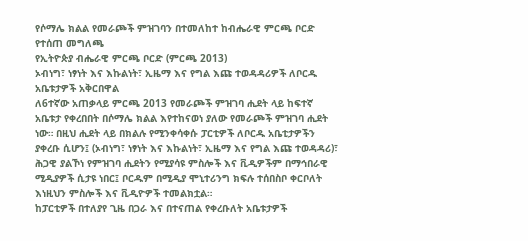የሶማሌ ክልል የመራጮች ምዝገባን በተመለከተ ከብሔራዊ ምርጫ ቦርድ የተሰጠ መግለጫ
የኢትዮጵያ ብሔራዊ ምርጫ ቦርድ (ምርጫ 2013)
ኦብነግ፣ ነፃነት እና እኩልነት፣ ኢዜማ እና የግል እጩ ተወዳዳሪዎች ለቦርዱ አቤቱታዎች አቅርበዋል
ለ6ተኛው አጠቃላይ ምርጫ 2013 የመራጮች ምዝገባ ሒደት ላይ ከፍተኛ አቤቱታ የቀረበበት በሶማሌ ክልል እየተከናወነ ያለው የመራጮች ምዝገባ ሒደት ነው። በዚህ ሒደት ላይ በክልሉ የሚንቀሳቀሱ ፓርቲዎች ለቦርዱ አቤቲታዎችን ያቀረቡ ሲሆን፤ (ኦብነግ፣ ነፃነት እና እኩልነት፣ ኢዜማ እና የግል እጩ ተወዳዳሪ)፣ ሕጋዊ ያልኾነ የምዝገባ ሒደትን የሚያሳዩ ምስሎች እና ቪዲዎችም በማኅበራዊ ሚዲያዎች ሲታዩ ነበር፤ ቦርዱም በሚዲያ ሞኒተሪንግ ክፍሉ ተሰበስቦ ቀርቦለት እነዚህን ምስሎች እና ቪዲዮዎች ተመልክቷል።
ከፓርቲዎች በተለያየ ጊዜ በጋራ እና በተናጠል የቀረቡለት አቤቱታዎች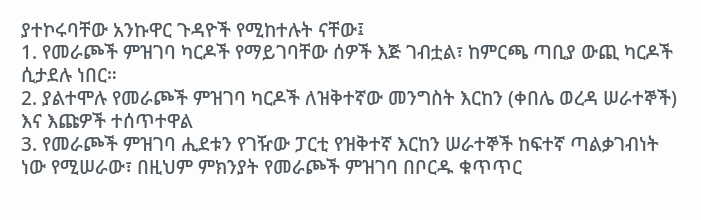ያተኮሩባቸው አንኩዋር ጉዳዮች የሚከተሉት ናቸው፤
1. የመራጮች ምዝገባ ካርዶች የማይገባቸው ሰዎች እጅ ገብቷል፣ ከምርጫ ጣቢያ ውጪ ካርዶች ሲታደሉ ነበር።
2. ያልተሞሉ የመራጮች ምዝገባ ካርዶች ለዝቅተኛው መንግስት እርከን (ቀበሌ ወረዳ ሠራተኞች) እና እጩዎች ተሰጥተዋል
3. የመራጮች ምዝገባ ሒደቱን የገዥው ፓርቲ የዝቅተኛ እርከን ሠራተኞች ከፍተኛ ጣልቃገብነት ነው የሚሠራው፣ በዚህም ምክንያት የመራጮች ምዝገባ በቦርዱ ቁጥጥር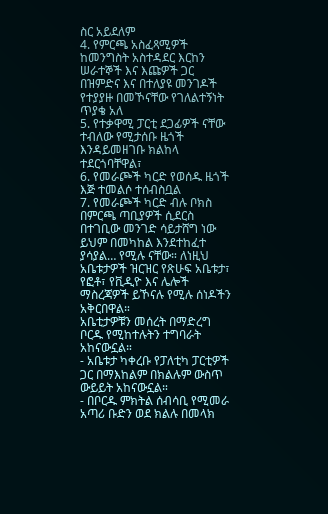ስር አይደለም
4. የምርጫ አስፈጻሚዎች ከመንግስት አስተዳደር እርከን ሠራተኞች እና እጩዎች ጋር በዝምድና እና በተለያዩ መንገዶች የተያያዙ በመኾናቸው የገለልተኝነት ጥያቄ አለ
5. የተቃዋሚ ፓርቲ ደጋፊዎች ናቸው ተብለው የሚታሰቡ ዜጎች እንዳይመዘገቡ ክልከላ ተደርጎባቸዋል፣
6. የመራጮች ካርድ የወሰዱ ዜጎች እጅ ተመልሶ ተሰብስቧል
7. የመራጮች ካርድ ብሉ ቦክስ በምርጫ ጣቢያዎች ሲደርስ በተገቢው መንገድ ሳይታሸግ ነው ይህም በመካከል እንደተከፈተ ያሳያል… የሚሉ ናቸው። ለነዚህ አቤቱታዎች ዝርዝር የጽሁፍ አቤቱታ፣ የፎቶ፣ የቪዲዮ እና ሌሎች ማስረጃዎች ይኾናሉ የሚሉ ሰነዶችን አቅርበዋል።
አቤቲታዎቹን መሰረት በማድረግ ቦርዱ የሚከተሉትን ተግባራት አከናውኗል።
- አቤቱታ ካቀረቡ የፓለቲካ ፓርቲዎች ጋር በማእከልም በክልሉም ውስጥ ውይይት አከናውኗል።
- በቦርዱ ምክትል ሰብሳቢ የሚመራ አጣሪ ቡድን ወደ ክልሉ በመላክ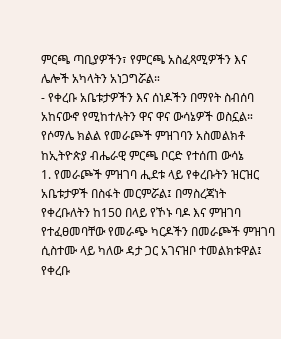ምርጫ ጣቢያዎችን፣ የምርጫ አስፈጻሚዎችን እና ሌሎች አካላትን አነጋግሯል።
- የቀረቡ አቤቱታዎችን እና ሰነዶችን በማየት ስብሰባ አከናውኖ የሚከተሉትን ዋና ዋና ውሳኔዎች ወስኗል።
የሶማሌ ክልል የመራጮች ምዝገባን አስመልክቶ ከኢትዮጵያ ብሔራዊ ምርጫ ቦርድ የተሰጠ ውሳኔ
1. የመራጮች ምዝገባ ሒደቱ ላይ የቀረቡትን ዝርዝር አቤቱታዎች በስፋት መርምሯል፤ በማስረጃነት የቀረቡለትን ከ150 በላይ የኾኑ ባዶ እና ምዝገባ የተፈፀመባቸው የመራጭ ካርዶችን በመራጮች ምዝገባ ሲስተሙ ላይ ካለው ዳታ ጋር አገናዝቦ ተመልክቱዋል፤ የቀረቡ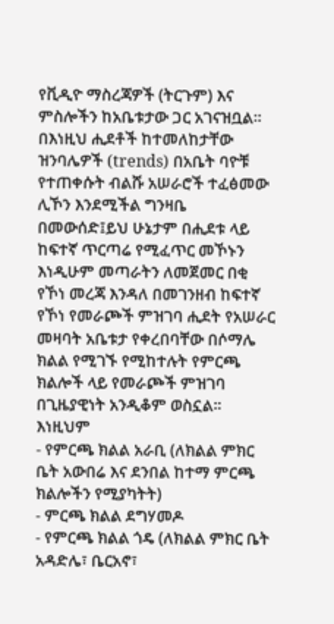የቪዲዮ ማስረጃዎች (ትርጉም) እና ምስሎችን ከአቤቱታው ጋር አገናዝቧል።
በእነዚህ ሒደቶች ከተመለከታቸው ዝንባሌዎች (trends) በአቤት ባዮቹ የተጠቀሱት ብልሹ አሠራሮች ተፈፅመው ሊኾን እንደሚችል ግንዛቤ በመውሰድ፤ይህ ሁኔታም በሒደቱ ላይ ከፍተኛ ጥርጣሬ የሚፈጥር መኾኑን እነዲሁም መጣራትን ለመጀመር በቂ የኾነ መረጃ እንዳለ በመገንዘብ ከፍተኛ የኾነ የመራጮች ምዝገባ ሒደት የአሠራር መዛባት አቤቱታ የቀረበባቸው በሶማሌ ክልል የሚገኙ የሚከተሉት የምርጫ ክልሎች ላይ የመራጮች ምዝገባ በጊዜያዊነት አንዲቆም ወስኗል።
እነዚህም
- የምርጫ ክልል አራቢ (ለክልል ምክር ቤት አውበሬ እና ደንበል ከተማ ምርጫ ክልሎችን የሚያካትት)
- ምርጫ ክልል ደግሃመዶ
- የምርጫ ክልል ጎዴ (ለክልል ምክር ቤት አዳድሌ፣ ቤርአኖ፣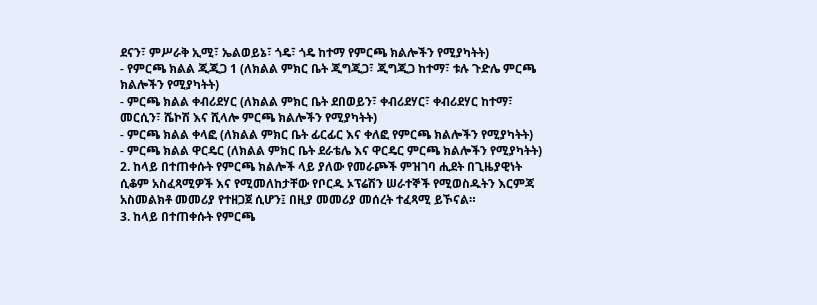ደናን፣ ምሥራቅ ኢሚ፣ ኤልወይኔ፣ ጎዴ፣ ጎዴ ከተማ የምርጫ ክልሎችን የሚያካትት)
- የምርጫ ክልል ጂጂጋ 1 (ለክልል ምክር ቤት ጂግጂጋ፣ ጂግጂጋ ከተማ፣ ቱሉ ጉድሌ ምርጫ ክልሎችን የሚያካትት)
- ምርጫ ክልል ቀብሪደሃር (ለክልል ምክር ቤት ደበወይን፣ ቀብሪደሃር፣ ቀብሪደሃር ከተማ፣ መርሲን፣ ሼኮሽ እና ሺላሎ ምርጫ ክልሎችን የሚያካትት)
- ምርጫ ክልል ቀላፎ (ለክልል ምክር ቤት ፊርፊር እና ቀለፎ የምርጫ ክልሎችን የሚያካትት)
- ምርጫ ክልል ዋርዴር (ለክልል ምክር ቤት ደራቴሌ እና ዋርዴር ምርጫ ክልሎችን የሚያካትት)
2. ከላይ በተጠቀሱት የምርጫ ክልሎች ላይ ያለው የመራጮች ምዝገባ ሒደት በጊዜያዊነት ሲቆም አስፈጻሚዎች እና የሚመለከታቸው የቦርዱ ኦፕሬሽን ሠራተኞች የሚወስዱትን እርምጃ አስመልክቶ መመሪያ የተዘጋጀ ሲሆን፤ በዚያ መመሪያ መሰረት ተፈጻሚ ይኾናል።
3. ከላይ በተጠቀሱት የምርጫ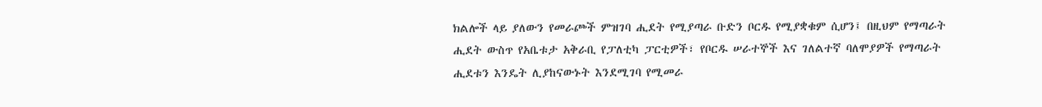ክልሎች ላይ ያለውን የመራጮች ምዝገባ ሒደት የሚያጣራ ቡድን ቦርዱ የሚያቋቁም ሲሆን፤ በዚህም የማጣራት ሒደት ውስጥ የአቤቱታ አቅራቢ የፓለቲካ ፓርቲዎች፣ የቦርዱ ሠራተኞች እና ገለልተኛ ባለሞያዎች የማጣራት ሒደቱን እንዴት ሊያከናውኑት እንደሚገባ የሚመራ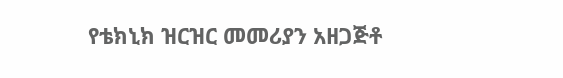የቴክኒክ ዝርዝር መመሪያን አዘጋጅቶ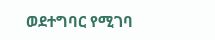ወደተግባር የሚገባ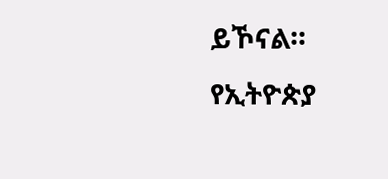ይኾናል።
የኢትዮጵያ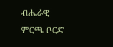ብሔራዊ ምርጫ ቦርድ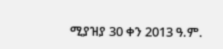ሚያዝያ 30 ቀን 2013 ዓ.ም.